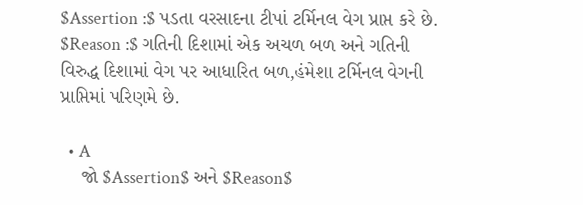$Assertion :$ પડતા વરસાદના ટીપાં ટર્મિનલ વેગ પ્રાપ્ત કરે છે.
$Reason :$ ગતિની દિશામાં એક અચળ બળ અને ગતિની વિરુદ્ધ દિશામાં વેગ પર આધારિત બળ,હંમેશા ટર્મિનલ વેગની પ્રાપ્તિમાં પરિણમે છે.

  • A
    જો $Assertion$ અને $Reason$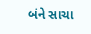બંને સાચા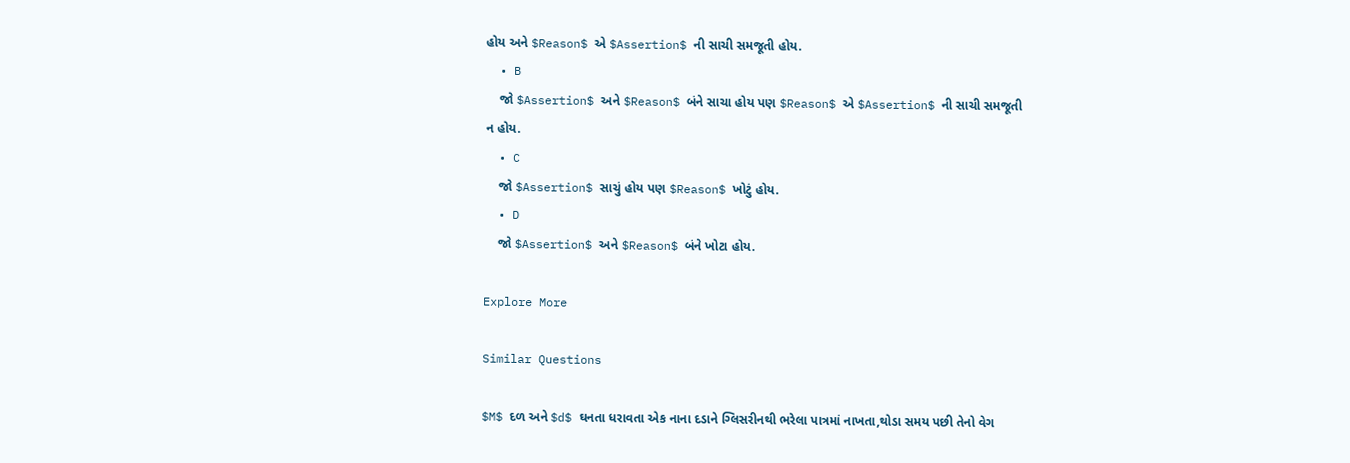હોય અને $Reason$ એ $Assertion$ ની સાચી સમજૂતી હોય.
  • B
    જો $Assertion$ અને $Reason$ બંને સાચા હોય પણ $Reason$ એ $Assertion$ ની સાચી સમજૂતી ન હોય.
  • C
    જો $Assertion$ સાચું હોય પણ $Reason$ ખોટું હોય.
  • D
    જો $Assertion$ અને $Reason$ બંને ખોટા હોય.

Explore More

Similar Questions

$M$ દળ અને $d$ ઘનતા ધરાવતા એક નાના દડાને ગ્લિસરીનથી ભરેલા પાત્રમાં નાખતા,થોડા સમય પછી તેનો વેગ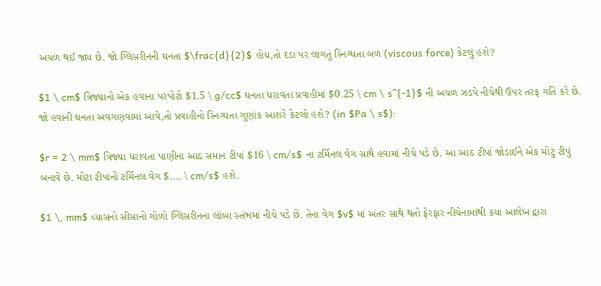અચળ થઈ જાય છે. જો ગ્લિસરીનની ઘનતા $\frac{d}{2}$ હોય,તો દડા પર લાગતું સ્નિગ્ધતા બળ (viscous force) કેટલું હશે?

$1 \ cm$ ત્રિજ્યાનો એક હવાના પરપોટો $1.5 \ g/cc$ ઘનતા ધરાવતા પ્રવાહીમાં $0.25 \ cm \ s^{-1}$ ની અચળ ઝડપે નીચેથી ઉપર તરફ ગતિ કરે છે. જો હવાની ઘનતા અવગણવામાં આવે,તો પ્રવાહીનો સ્નિગ્ધતા ગુણાંક આશરે કેટલો હશે? (in $Pa \ s$):

$r = 2 \ mm$ ત્રિજ્યા ધરાવતા પાણીના આઠ સમાન ટીપાં $16 \ cm/s$ ના ટર્મિનલ વેગ સાથે હવામાં નીચે પડે છે. આ આઠ ટીપાં જોડાઈને એક મોટું ટીપું બનાવે છે. મોટા ટીપાંનો ટર્મિનલ વેગ $.... \ cm/s$ હશે.

$1 \, mm$ વ્યાસનો સીસાનો ગોળો ગ્લિસરીનના લાંબા સ્તંભમાં નીચે પડે છે. તેના વેગ $v$ માં અંતર સાથે થતો ફેરફાર નીચેનામાંથી કયા આલેખ દ્વારા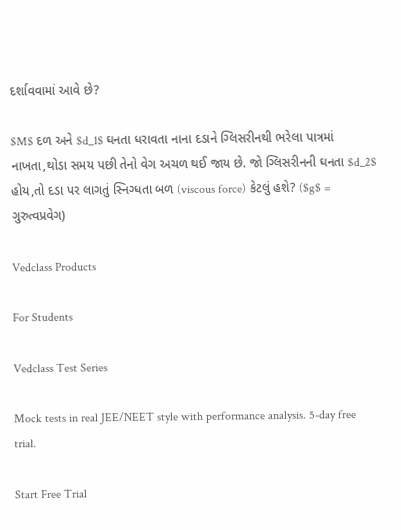દર્શાવવામાં આવે છે?

$M$ દળ અને $d_1$ ઘનતા ધરાવતા નાના દડાને ગ્લિસરીનથી ભરેલા પાત્રમાં નાખતા,થોડા સમય પછી તેનો વેગ અચળ થઈ જાય છે. જો ગ્લિસરીનની ઘનતા $d_2$ હોય,તો દડા પર લાગતું સ્નિગ્ધતા બળ (viscous force) કેટલું હશે? ($g$ = ગુરુત્વપ્રવેગ)

Vedclass Products

For Students

Vedclass Test Series

Mock tests in real JEE/NEET style with performance analysis. 5-day free trial.

Start Free Trial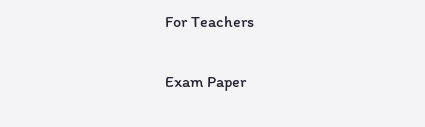For Teachers

Exam Paper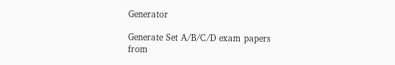Generator

Generate Set A/B/C/D exam papers from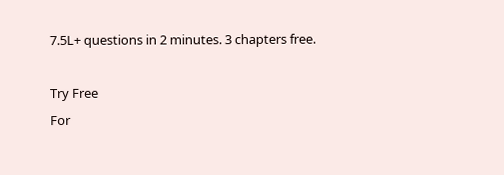7.5L+ questions in 2 minutes. 3 chapters free.

Try Free
For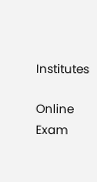Institutes

Online Exam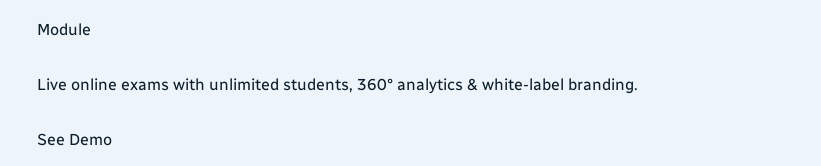Module

Live online exams with unlimited students, 360° analytics & white-label branding.

See Demo